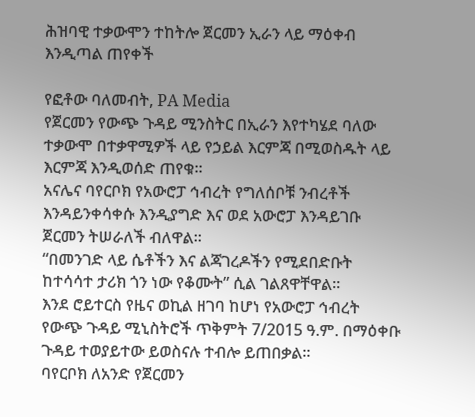ሕዝባዊ ተቃውሞን ተከትሎ ጀርመን ኢራን ላይ ማዕቀብ እንዲጣል ጠየቀች

የፎቶው ባለመብት, PA Media
የጀርመን የውጭ ጉዳይ ሚንስትር በኢራን እየተካሄደ ባለው ተቃውሞ በተቃዋሚዎች ላይ የኃይል እርምጃ በሚወስዱት ላይ እርምጃ እንዲወሰድ ጠየቁ።
አናሌና ባየርቦክ የአውሮፓ ኅብረት የግለሰቦቹ ንብረቶች እንዳይንቀሳቀሱ እንዲያግድ እና ወደ አውሮፓ እንዳይገቡ ጀርመን ትሠራለች ብለዋል።
“በመንገድ ላይ ሴቶችን እና ልጃገረዶችን የሚደበድቡት ከተሳሳተ ታሪክ ጎን ነው የቆሙት” ሲል ገልጸዋቸዋል።
እንደ ሮይተርስ የዜና ወኪል ዘገባ ከሆነ የአውሮፓ ኅብረት የውጭ ጉዳይ ሚኒስትሮች ጥቅምት 7/2015 ዓ.ም. በማዕቀቡ ጉዳይ ተወያይተው ይወስናሉ ተብሎ ይጠበቃል።
ባየርቦክ ለአንድ የጀርመን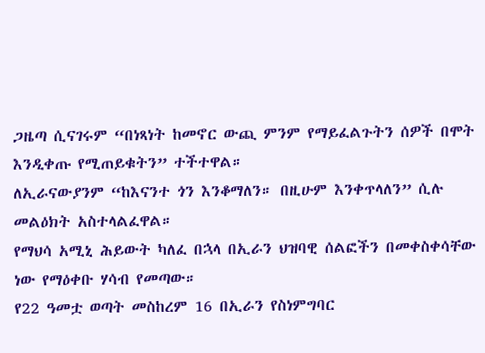ጋዜጣ ሲናገሩም “በነጻነት ከመኖር ውጪ ምንም የማይፈልጉትን ሰዎች በሞት እንዲቀጡ የሚጠይቁትን” ተችተዋል።
ለኢራናውያንም “ከእናንተ ጎን እንቆማለን። በዚሁም እንቀጥላለን” ሲሉ መልዕክት አስተላልፈዋል።
የማህሳ አሚኒ ሕይውት ካለፈ በኋላ በኢራን ህዝባዊ ሰልፎችን በመቀስቀሳቸው ነው የማዕቀቡ ሃሳብ የመጣው።
የ22 ዓመቷ ወጣት መስከረም 16 በኢራን የስነምግባር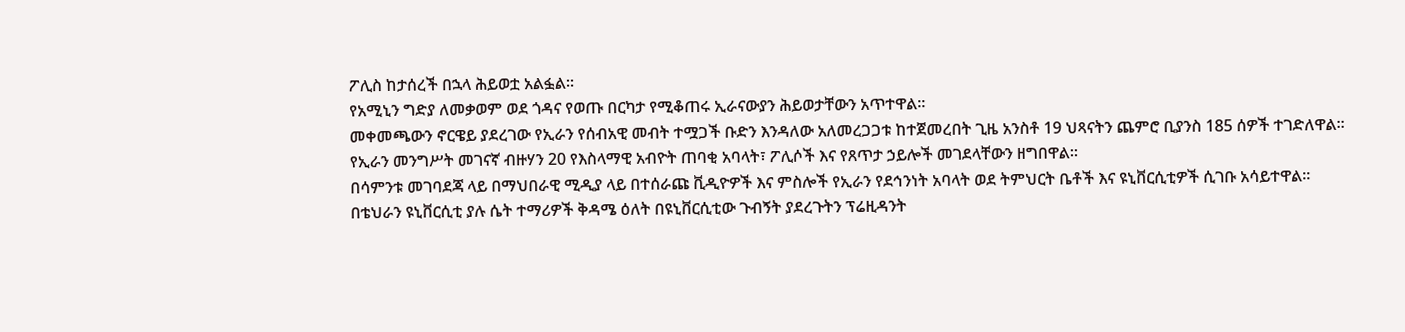ፖሊስ ከታሰረች በኋላ ሕይወቷ አልፏል።
የአሚኒን ግድያ ለመቃወም ወደ ጎዳና የወጡ በርካታ የሚቆጠሩ ኢራናውያን ሕይወታቸውን አጥተዋል።
መቀመጫውን ኖርዌይ ያደረገው የኢራን የሰብአዊ መብት ተሟጋች ቡድን እንዳለው አለመረጋጋቱ ከተጀመረበት ጊዜ አንስቶ 19 ህጻናትን ጨምሮ ቢያንስ 185 ሰዎች ተገድለዋል።
የኢራን መንግሥት መገናኛ ብዙሃን 20 የእስላማዊ አብዮት ጠባቂ አባላት፣ ፖሊሶች እና የጸጥታ ኃይሎች መገደላቸውን ዘግበዋል።
በሳምንቱ መገባደጃ ላይ በማህበራዊ ሚዲያ ላይ በተሰራጩ ቪዲዮዎች እና ምስሎች የኢራን የደኅንነት አባላት ወደ ትምህርት ቤቶች እና ዩኒቨርሲቲዎች ሲገቡ አሳይተዋል።
በቴህራን ዩኒቨርሲቲ ያሉ ሴት ተማሪዎች ቅዳሜ ዕለት በዩኒቨርሲቲው ጉብኝት ያደረጉትን ፕሬዚዳንት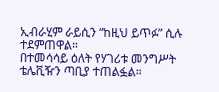ኢብራሂም ራይሲን “ከዚህ ይጥፉ” ሲሉ ተደምጠዋል።
በተመሳሳይ ዕለት የሃገሪቱ መንግሥት ቴሌቪዥን ጣቢያ ተጠልፏል።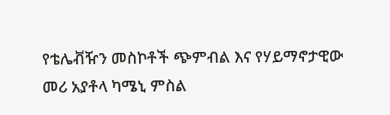የቴሌቭዥን መስኮቶች ጭምብል እና የሃይማኖታዊው መሪ አያቶላ ካሜኒ ምስል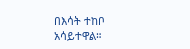በእሳት ተከቦ አሳይተዋል።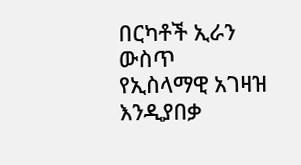በርካቶች ኢራን ውስጥ የኢስላማዊ አገዛዝ እንዲያበቃ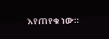እየጠየቁ ነው።